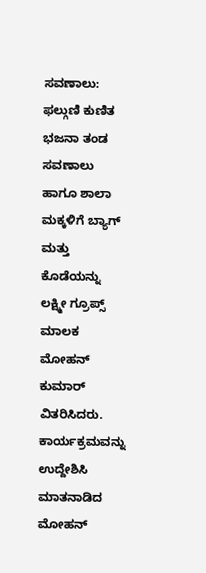ಸವಣಾಲು: ಫಲ್ಗುಣಿ ಕುಣಿತ ಭಜನಾ ತಂಡ ಸವಣಾಲು ಹಾಗೂ ಶಾಲಾ ಮಕ್ಕಳಿಗೆ ಬ್ಯಾಗ್ ಮತ್ತು ಕೊಡೆಯನ್ನು ಲಕ್ಷ್ಮೀ ಗ್ರೂಪ್ಸ್ ಮಾಲಕ ಮೋಹನ್ ಕುಮಾರ್ ವಿತರಿಸಿದರು.
ಕಾರ್ಯಕ್ರಮವನ್ನು ಉದ್ದೇಶಿಸಿ ಮಾತನಾಡಿದ ಮೋಹನ್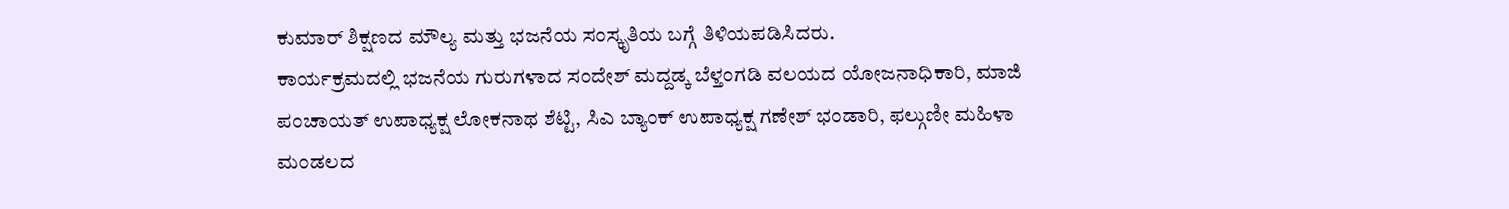ಕುಮಾರ್ ಶಿಕ್ಷಣದ ಮೌಲ್ಯ ಮತ್ತು ಭಜನೆಯ ಸಂಸ್ಕೃತಿಯ ಬಗ್ಗೆ ತಿಳಿಯಪಡಿಸಿದರು.
ಕಾರ್ಯಕ್ರಮದಲ್ಲಿ ಭಜನೆಯ ಗುರುಗಳಾದ ಸಂದೇಶ್ ಮದ್ದಡ್ಕ ಬೆಳ್ತಂಗಡಿ ವಲಯದ ಯೋಜನಾಧಿಕಾರಿ, ಮಾಜಿ ಪಂಚಾಯತ್ ಉಪಾಧ್ಯಕ್ಷ ಲೋಕನಾಥ ಶೆಟ್ಟಿ, ಸಿಎ ಬ್ಯಾಂಕ್ ಉಪಾಧ್ಯಕ್ಷ ಗಣೇಶ್ ಭಂಡಾರಿ, ಫಲ್ಗುಣೀ ಮಹಿಳಾ ಮಂಡಲದ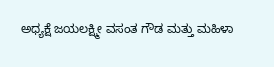ಅಧ್ಯಕ್ಷೆ ಜಯಲಕ್ಷ್ಮೀ ವಸಂತ ಗೌಡ ಮತ್ತು ಮಹಿಳಾ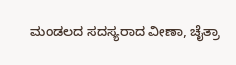ಮಂಡಲದ ಸದಸ್ಯರಾದ ವೀಣಾ, ಚೈತ್ರಾ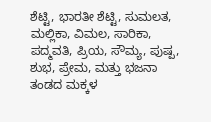ಶೆಟ್ಟಿ, ಭಾರತೀ ಶೆಟ್ಟಿ, ಸುಮಲತ, ಮಲ್ಲಿಕಾ, ವಿಮಲ, ಸಾರಿಕಾ, ಪದ್ಮವತಿ, ಪ್ರಿಯ, ಸೌಮ್ಯ, ಪುಷ್ಪ, ಶುಭ, ಪ್ರೇಮ, ಮತ್ತು ಭಜನಾ ತಂಡದ ಮಕ್ಕಳ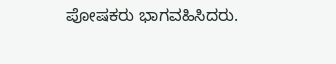ಪೋಷಕರು ಭಾಗವಹಿಸಿದರು.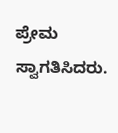ಪ್ರೇಮ ಸ್ವಾಗತಿಸಿದರು.